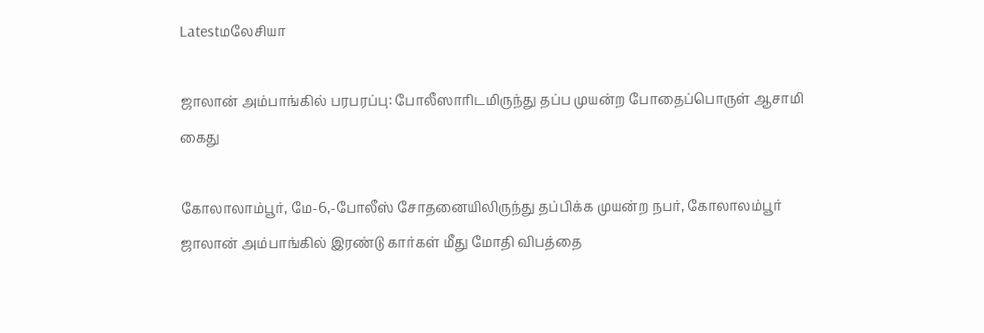Latestமலேசியா

ஜாலான் அம்பாங்கில் பரபரப்பு: போலீஸாரிடமிருந்து தப்ப முயன்ற போதைப்பொருள் ஆசாமி கைது

கோலாலாம்பூர், மே-6,-போலீஸ் சோதனையிலிருந்து தப்பிக்க முயன்ற நபர், கோலாலம்பூர் ஜாலான் அம்பாங்கில் இரண்டு கார்கள் மீது மோதி விபத்தை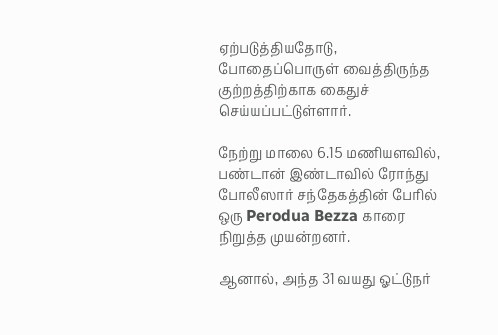ஏற்படுத்தியதோடு, போதைப்பொருள் வைத்திருந்த குற்றத்திற்காக கைதுச் செய்யப்பட்டுள்ளார்.

நேற்று மாலை 6.15 மணியளவில், பண்டான் இண்டாவில் ரோந்து போலீஸார் சந்தேகத்தின் பேரில் ஒரு Perodua Bezza காரை நிறுத்த முயன்றனர்.

ஆனால், அந்த 31 வயது ஓட்டுநர்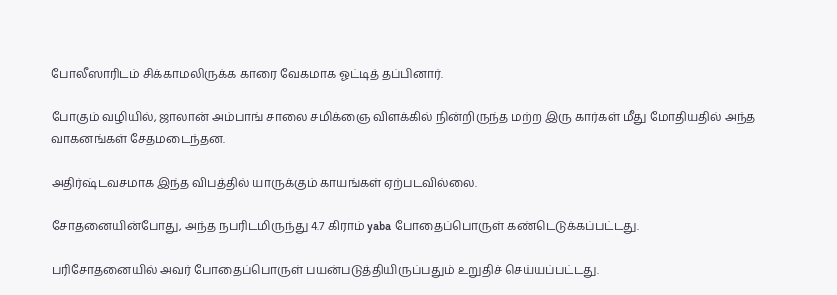போலீஸாரிடம் சிக்காமலிருக்க காரை வேகமாக ஓட்டித் தப்பினார்.

போகும் வழியில், ஜாலான் அம்பாங் சாலை சமிக்ஞை விளக்கில் நின்றிருந்த மற்ற இரு கார்கள் மீது மோதியதில் அந்த வாகனங்கள் சேதமடைந்தன.

அதிர்ஷ்டவசமாக இந்த விபத்தில் யாருக்கும் காயங்கள் ஏற்படவில்லை.

சோதனையின்போது, அந்த நபரிடமிருந்து 4.7 கிராம் yaba போதைப்பொருள் கண்டெடுக்கப்பட்டது.

பரிசோதனையில் அவர் போதைப்பொருள் பயன்படுத்தியிருப்பதும் உறுதிச் செய்யப்பட்டது.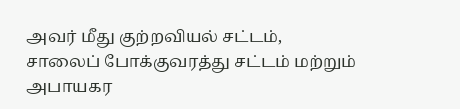அவர் மீது குற்றவியல் சட்டம், சாலைப் போக்குவரத்து சட்டம் மற்றும் அபாயகர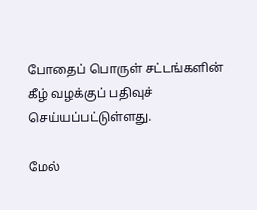போதைப் பொருள் சட்டங்களின் கீழ் வழக்குப் பதிவுச் செய்யப்பட்டுள்ளது.

மேல்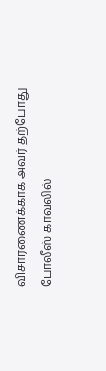விசாரணைக்காக அவர் தற்போது போலீஸ் காவலில்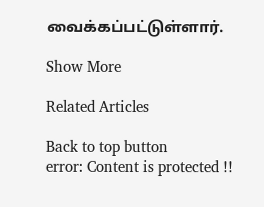வைக்கப்பட்டுள்ளார்.

Show More

Related Articles

Back to top button
error: Content is protected !!